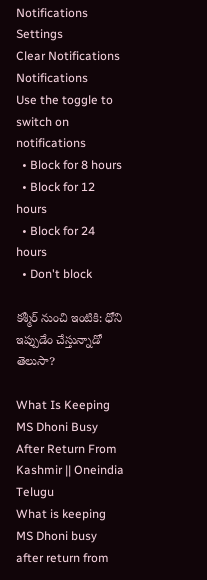Notifications
Settings
Clear Notifications
Notifications
Use the toggle to switch on notifications
  • Block for 8 hours
  • Block for 12 hours
  • Block for 24 hours
  • Don't block

కశ్మీర్ నుంచి ఇంటికి: ధోని ఇప్పుడేం చేస్తున్నాడో తెలుసా?

What Is Keeping MS Dhoni Busy After Return From Kashmir || Oneindia Telugu
What is keeping MS Dhoni busy after return from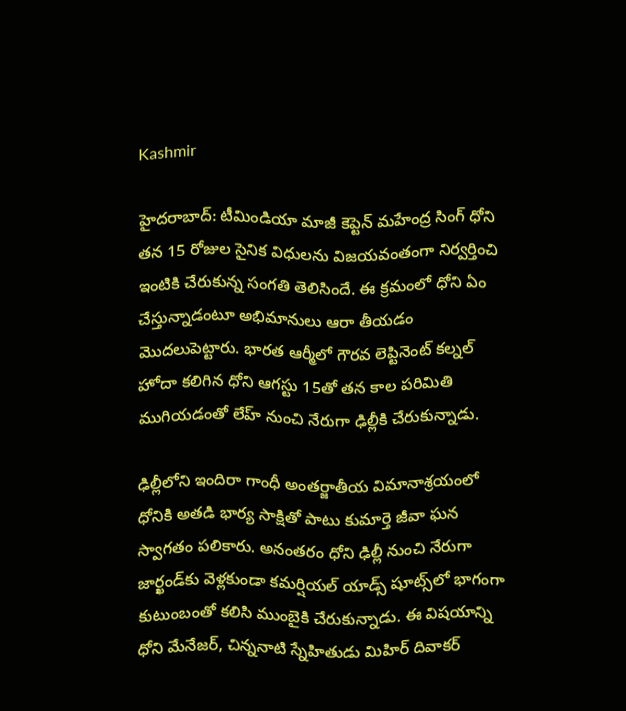Kashmir

హైదరాబాద్: టీమిండియా మాజీ కెప్టెన్ మహేంద్ర సింగ్ ధోని తన 15 రోజుల సైనిక విధులను విజయవంతంగా నిర్వర్తించి ఇంటికి చేరుకున్న సంగతి తెలిసిందే. ఈ క్రమంలో ధోని ఏం చేస్తున్నాడంటూ అభిమానులు ఆరా తీయడం మొదలుపెట్టారు. భారత ఆర్మీలో గౌరవ లెప్టినెంట్ కల్నల్ హోదా కలిగిన ధోని ఆగస్టు 15తో తన కాల పరిమితి ముగియడంతో లేహ్ నుంచి నేరుగా ఢిల్లీకి చేరుకున్నాడు.

ఢిల్లీలోని ఇందిరా గాంధీ అంతర్జాతీయ విమానాశ్రయంలో ధోనికి అతడి భార్య సాక్షితో పాటు కుమార్తె జీవా ఘన స్వాగతం పలికారు. అనంతరం ధోని ఢిల్లీ నుంచి నేరుగా జార్ఖండ్‌కు వెళ్లకుండా కమర్షియల్ యాడ్స్‌ షూట్స్‌లో భాగంగా కుటుంబంతో కలిసి ముంబైకి చేరుకున్నాడు. ఈ విషయాన్ని ధోని మేనేజర్, చిన్ననాటి స్నేహితుడు మిహిర్ దివాకర్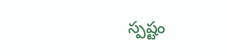స్పష్టం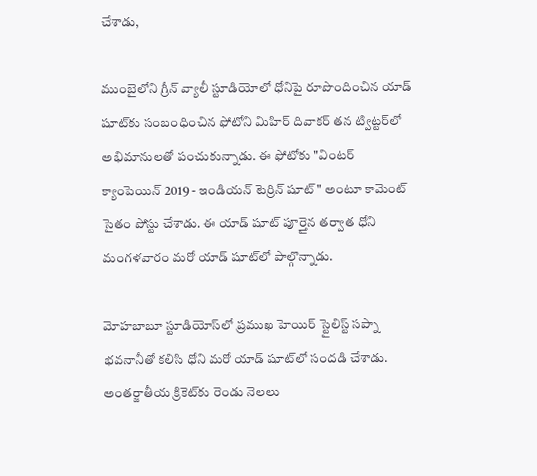చేశాడు,

ముంబైలోని గ్రీన్ వ్యాలీ స్టూడియోలో ధోనిపై రూపొందించిన యాడ్ షూట్‌కు సంబంధించిన ఫోటోని మిహిర్ దివాకర్ తన ట్విట్టర్‌లో అభిమానులతో పంచుకున్నాడు. ఈ ఫోటోకు "వింటర్ క్యాంపెయిన్ 2019 - ఇండియన్ టెర్రిన్ షూట్" అంటూ కామెంట్ సైతం పోస్టు చేశాడు. ఈ యాడ్ షూట్ పూర్తైన తర్వాత ధోని మంగళవారం మరో యాడ్ షూట్‌లో పాల్గొన్నాడు.

మోహబాబూ స్టూడియోస్‌లో ప్రముఖ హెయిర్ స్టైలిస్ట్ సప్నా భవనానీతో కలిసి ధోని మరో యాడ్ షూట్‌లో సందడి చేశాడు. అంతర్జాతీయ క్రికెట్‌కు రెండు నెలలు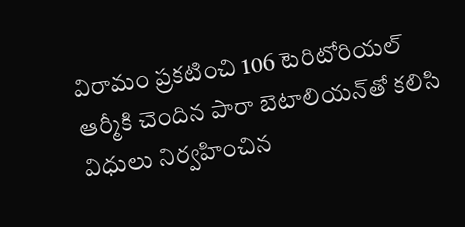విరామం ప్రకటించి 106 టెరిటోరియల్ ఆర్మీకి చెందిన పారా బెటాలియన్‌తో కలిసి విధులు నిర్వహించిన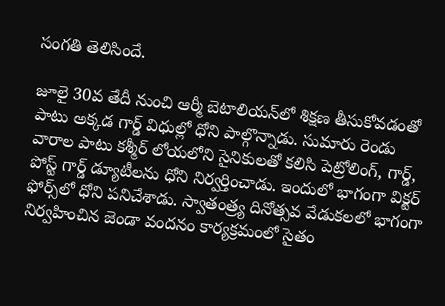సంగతి తెలిసిందే.

జూలై 30వ తేదీ నుంచి ఆర్మీ బెటాలియన్‌లో శిక్షణ తీసుకోవడంతో పాటు అక్కడ గార్డ్ విధుల్లో ధోని పాల్గొన్నాడు. సుమారు రెండు వారాల పాటు కశ్మీర్‌ లోయలోని సైనికులతో కలిసి పెట్రోలింగ్‌, గార్డ్‌, పోస్ట్‌ గార్డ్‌ డ్యూటీలను ధోని నిర్వర్తించాడు. ఇందులో భాగంగా విక్టర్‌ ఫోర్స్‌లో ధోని పనిచేశాడు. స్వాతంత్ర్య దినోత్సవ వేడుకలలో భాగంగా నిర్వహించిన జెండా వందనం కార్యక్రమంలో సైతం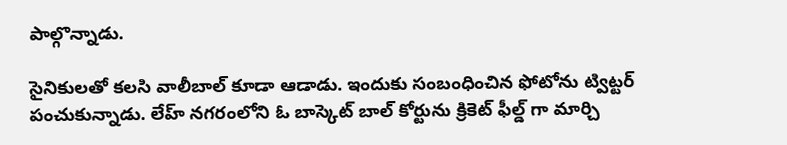పాల్గొన్నాడు.

సైనికులతో కలసి వాలీబాల్ కూడా ఆడాడు. ఇందుకు సంబంధించిన ఫోటోను ట్విట్టర్ పంచుకున్నాడు. లేహ్ నగరంలోని ఓ బాస్కెట్ బాల్ కోర్టును క్రికెట్ ఫీల్డ్ గా మార్చి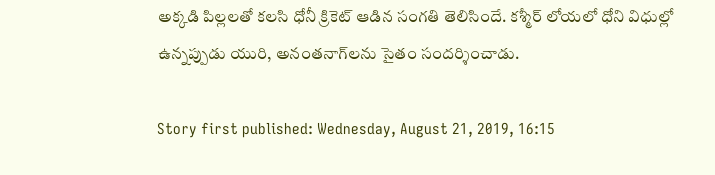అక్కడి పిల్లలతో కలసి ధోనీ క్రికెట్ ఆడిన సంగతి తెలిసిందే. కశ్మీర్ లోయలో ధోని విధుల్లో ఉన్నప్పుడు యురి, అనంత‌నాగ్‌లను సైతం సందర్శించాడు.

Story first published: Wednesday, August 21, 2019, 16:15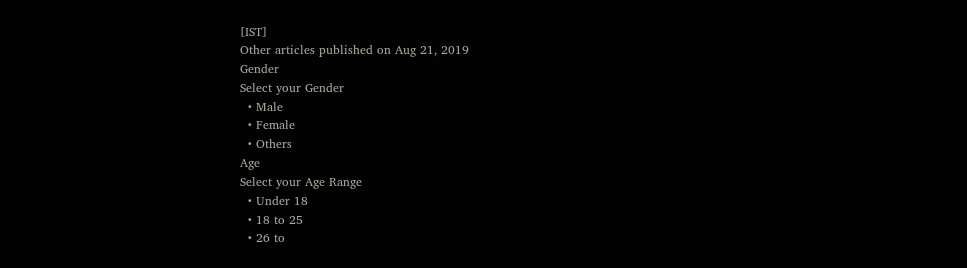[IST]
Other articles published on Aug 21, 2019
Gender
Select your Gender
  • Male
  • Female
  • Others
Age
Select your Age Range
  • Under 18
  • 18 to 25
  • 26 to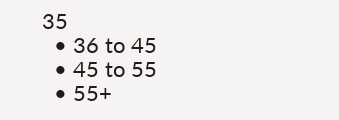35
  • 36 to 45
  • 45 to 55
  • 55+